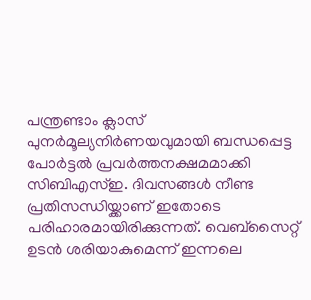പന്ത്രണ്ടാം ക്ലാസ് പുനർമൂല്യനിർണയവുമായി ബന്ധപ്പെട്ട പോർട്ടൽ പ്രവർത്തനക്ഷമമാക്കി സിബിഎസ്ഇ. ദിവസങ്ങൾ നീണ്ട പ്രതിസന്ധിയ്ക്കാണ് ഇതോടെ പരിഹാരമായിരിക്കുന്നത്. വെബ്സൈറ്റ് ഉടൻ ശരിയാകുമെന്ന് ഇന്നലെ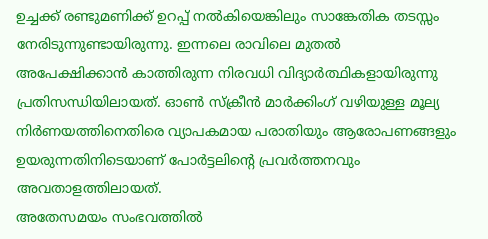ഉച്ചക്ക് രണ്ടുമണിക്ക് ഉറപ്പ് നൽകിയെങ്കിലും സാങ്കേതിക തടസ്സം നേരിടുന്നുണ്ടായിരുന്നു. ഇന്നലെ രാവിലെ മുതൽ അപേക്ഷിക്കാൻ കാത്തിരുന്ന നിരവധി വിദ്യാർത്ഥികളായിരുന്നു പ്രതിസന്ധിയിലായത്. ഓൺ സ്ക്രീൻ മാർക്കിംഗ് വഴിയുള്ള മൂല്യ നിർണയത്തിനെതിരെ വ്യാപകമായ പരാതിയും ആരോപണങ്ങളും ഉയരുന്നതിനിടെയാണ് പോർട്ടലിന്റെ പ്രവർത്തനവും അവതാളത്തിലായത്.
അതേസമയം സംഭവത്തിൽ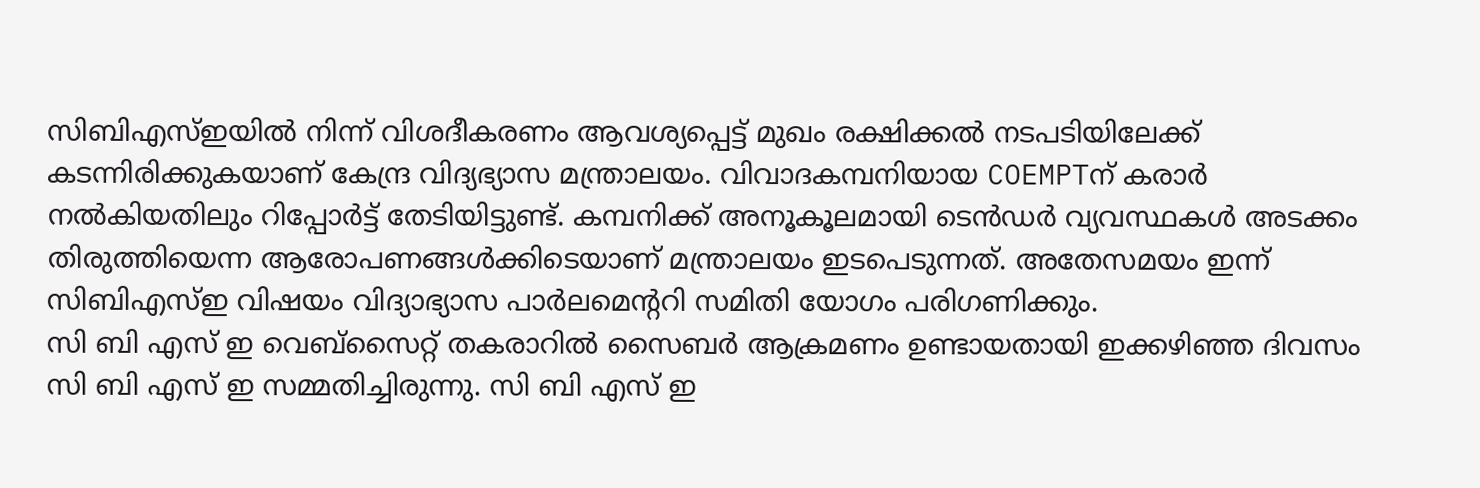സിബിഎസ്ഇയിൽ നിന്ന് വിശദീകരണം ആവശ്യപ്പെട്ട് മുഖം രക്ഷിക്കൽ നടപടിയിലേക്ക് കടന്നിരിക്കുകയാണ് കേന്ദ്ര വിദ്യഭ്യാസ മന്ത്രാലയം. വിവാദകമ്പനിയായ COEMPTന് കരാർ നൽകിയതിലും റിപ്പോർട്ട് തേടിയിട്ടുണ്ട്. കമ്പനിക്ക് അനൂകൂലമായി ടെൻഡർ വ്യവസ്ഥകൾ അടക്കം തിരുത്തിയെന്ന ആരോപണങ്ങൾക്കിടെയാണ് മന്ത്രാലയം ഇടപെടുന്നത്. അതേസമയം ഇന്ന് സിബിഎസ്ഇ വിഷയം വിദ്യാഭ്യാസ പാർലമെന്ററി സമിതി യോഗം പരിഗണിക്കും.
സി ബി എസ് ഇ വെബ്സൈറ്റ് തകരാറിൽ സൈബർ ആക്രമണം ഉണ്ടായതായി ഇക്കഴിഞ്ഞ ദിവസം സി ബി എസ് ഇ സമ്മതിച്ചിരുന്നു. സി ബി എസ് ഇ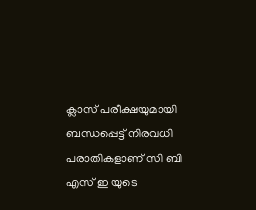ക്ലാസ് പരീക്ഷയുമായി ബന്ധപ്പെട്ട് നിരവധി പരാതികളാണ് സി ബി എസ് ഇ യുടെ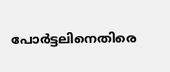പോർട്ടലിനെതിരെ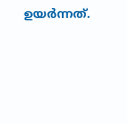ഉയർന്നത്.